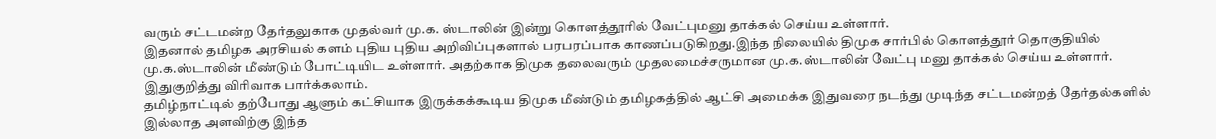வரும் சட்டமன்ற தேர்தலுகாக முதல்வர் மு.க. ஸ்டாலின் இன்று கொளத்தூரில் வேட்புமனு தாக்கல் செய்ய உள்ளார்.
இதனால் தமிழக அரசியல் களம் புதிய புதிய அறிவிப்புகளால் பரபரப்பாக காணப்படுகிறது.இந்த நிலையில் திமுக சார்பில் கொளத்தூர் தொகுதியில் மு.க.ஸ்டாலின் மீண்டும் போட்டியிட உள்ளார். அதற்காக திமுக தலைவரும் முதலமைச்சருமான மு.க.ஸ்டாலின் வேட்பு மனு தாக்கல் செய்ய உள்ளார். இதுகுறித்து விரிவாக பார்க்கலாம்.
தமிழ்நாட்டில் தற்போது ஆளும் கட்சியாக இருக்கக்கூடிய திமுக மீண்டும் தமிழகத்தில் ஆட்சி அமைக்க இதுவரை நடந்து முடிந்த சட்டமன்றத் தேர்தல்களில் இல்லாத அளவிற்கு இந்த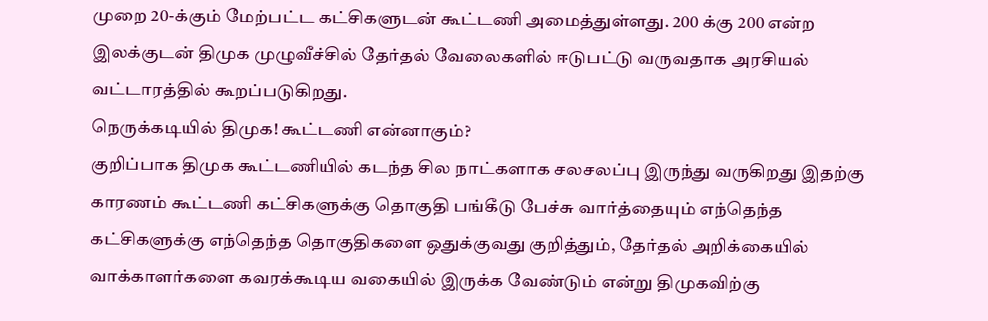முறை 20-க்கும் மேற்பட்ட கட்சிகளுடன் கூட்டணி அமைத்துள்ளது. 200 க்கு 200 என்ற இலக்குடன் திமுக முழுவீச்சில் தேர்தல் வேலைகளில் ஈடுபட்டு வருவதாக அரசியல் வட்டாரத்தில் கூறப்படுகிறது.
நெருக்கடியில் திமுக! கூட்டணி என்னாகும்?
குறிப்பாக திமுக கூட்டணியில் கடந்த சில நாட்களாக சலசலப்பு இருந்து வருகிறது இதற்கு காரணம் கூட்டணி கட்சிகளுக்கு தொகுதி பங்கீடு பேச்சு வார்த்தையும் எந்தெந்த கட்சிகளுக்கு எந்தெந்த தொகுதிகளை ஒதுக்குவது குறித்தும், தேர்தல் அறிக்கையில் வாக்காளர்களை கவரக்கூடிய வகையில் இருக்க வேண்டும் என்று திமுகவிற்கு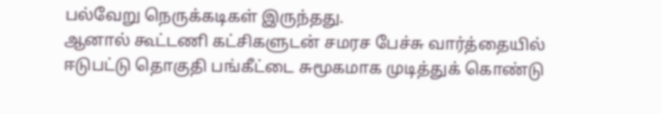பல்வேறு நெருக்கடிகள் இருந்தது.
ஆனால் கூட்டணி கட்சிகளுடன் சமரச பேச்சு வார்த்தையில் ஈடுபட்டு தொகுதி பங்கீட்டை சுமூகமாக முடித்துக் கொண்டு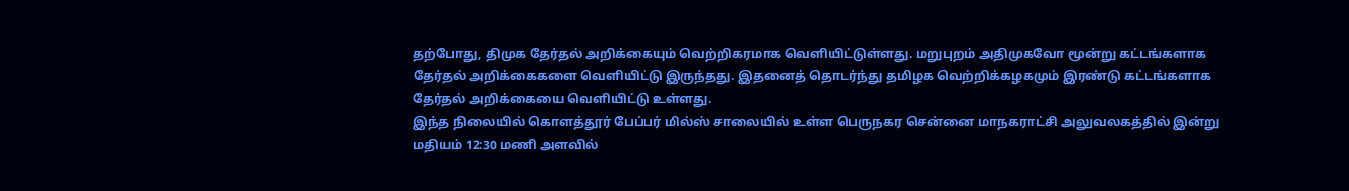தற்போது, திமுக தேர்தல் அறிக்கையும் வெற்றிகரமாக வெளியிட்டுள்ளது. மறுபுறம் அதிமுகவோ மூன்று கட்டங்களாக தேர்தல் அறிக்கைகளை வெளியிட்டு இருந்தது. இதனைத் தொடர்ந்து தமிழக வெற்றிக்கழகமும் இரண்டு கட்டங்களாக தேர்தல் அறிக்கையை வெளியிட்டு உள்ளது.
இந்த நிலையில் கொளத்தூர் பேப்பர் மில்ஸ் சாலையில் உள்ள பெருநகர சென்னை மாநகராட்சி அலுவலகத்தில் இன்று மதியம் 12:30 மணி அளவில்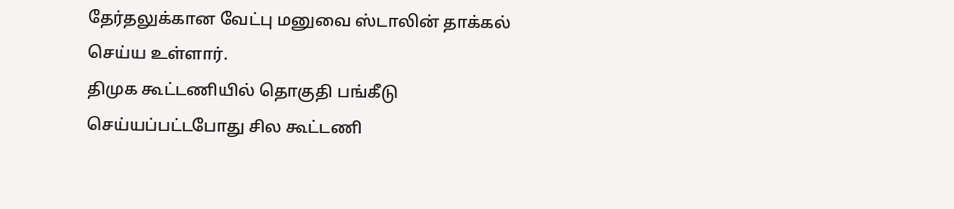தேர்தலுக்கான வேட்பு மனுவை ஸ்டாலின் தாக்கல் செய்ய உள்ளார்.
திமுக கூட்டணியில் தொகுதி பங்கீடு செய்யப்பட்டபோது சில கூட்டணி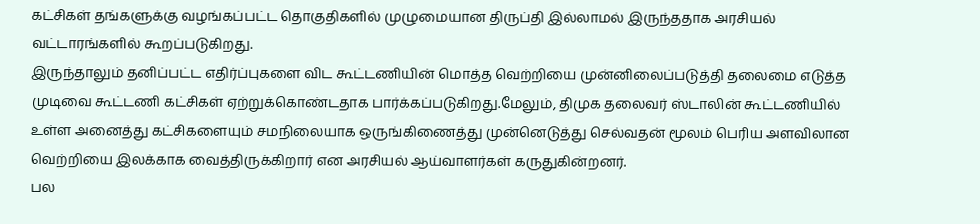கட்சிகள் தங்களுக்கு வழங்கப்பட்ட தொகுதிகளில் முழுமையான திருப்தி இல்லாமல் இருந்ததாக அரசியல் வட்டாரங்களில் கூறப்படுகிறது.
இருந்தாலும் தனிப்பட்ட எதிர்ப்புகளை விட கூட்டணியின் மொத்த வெற்றியை முன்னிலைப்படுத்தி தலைமை எடுத்த முடிவை கூட்டணி கட்சிகள் ஏற்றுக்கொண்டதாக பார்க்கப்படுகிறது.மேலும், திமுக தலைவர் ஸ்டாலின் கூட்டணியில் உள்ள அனைத்து கட்சிகளையும் சமநிலையாக ஒருங்கிணைத்து முன்னெடுத்து செல்வதன் மூலம் பெரிய அளவிலான வெற்றியை இலக்காக வைத்திருக்கிறார் என அரசியல் ஆய்வாளர்கள் கருதுகின்றனர்.
பல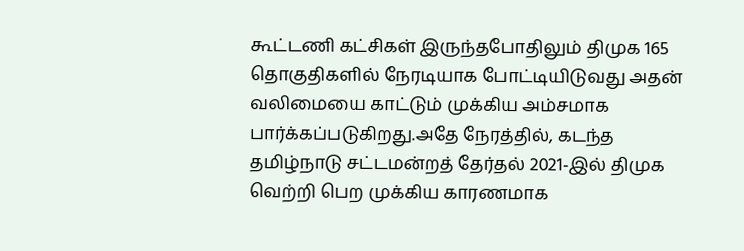கூட்டணி கட்சிகள் இருந்தபோதிலும் திமுக 165 தொகுதிகளில் நேரடியாக போட்டியிடுவது அதன் வலிமையை காட்டும் முக்கிய அம்சமாக பார்க்கப்படுகிறது.அதே நேரத்தில், கடந்த தமிழ்நாடு சட்டமன்றத் தேர்தல் 2021-இல் திமுக வெற்றி பெற முக்கிய காரணமாக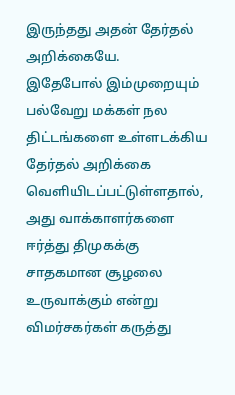இருந்தது அதன் தேர்தல் அறிக்கையே.
இதேபோல் இம்முறையும் பல்வேறு மக்கள் நல திட்டங்களை உள்ளடக்கிய தேர்தல் அறிக்கை வெளியிடப்பட்டுள்ளதால், அது வாக்காளர்களை ஈர்த்து திமுகக்கு சாதகமான சூழலை உருவாக்கும் என்று விமர்சகர்கள் கருத்து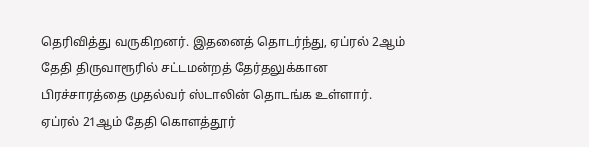தெரிவித்து வருகிறனர். இதனைத் தொடர்ந்து, ஏப்ரல் 2ஆம் தேதி திருவாரூரில் சட்டமன்றத் தேர்தலுக்கான பிரச்சாரத்தை முதல்வர் ஸ்டாலின் தொடங்க உள்ளார். ஏப்ரல் 21ஆம் தேதி கொளத்தூர்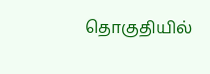தொகுதியில்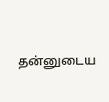தன்னுடைய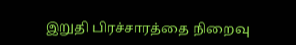இறுதி பிரச்சாரத்தை நிறைவு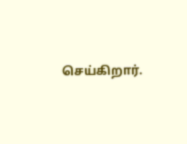செய்கிறார்.